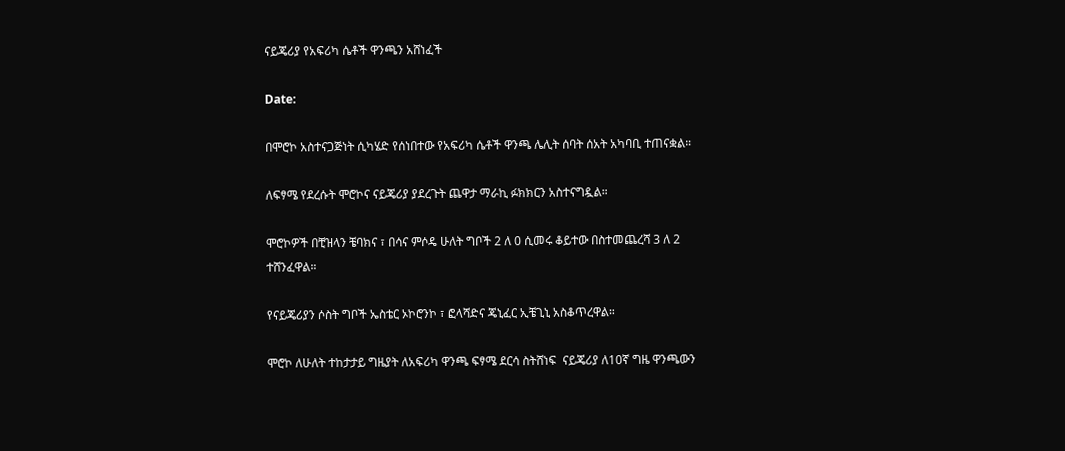ናይጄሪያ የአፍሪካ ሴቶች ዋንጫን አሸነፈች

Date:

በሞሮኮ አስተናጋጅነት ሲካሄድ የሰነበተው የአፍሪካ ሴቶች ዋንጫ ሌሊት ሰባት ሰአት አካባቢ ተጠናቋል።

ለፍፃሜ የደረሱት ሞሮኮና ናይጄሪያ ያደረጉት ጨዋታ ማራኪ ፉክክርን አስተናግዷል።

ሞሮኮዎች በቺዝላን ቼባክና ፣ በሳና ምሶዴ ሁለት ግቦች 2 ለ 0 ሲመሩ ቆይተው በስተመጨረሻ 3 ለ 2 ተሸንፈዋል።

የናይጄሪያን ሶስት ግቦች ኤስቴር ኦኮሮንኮ ፣ ፎላሻድና ጄኒፈር ኢቼጊኒ አስቆጥረዋል።

ሞሮኮ ለሁለት ተከታታይ ግዜያት ለአፍሪካ ዋንጫ ፍፃሜ ደርሳ ስትሸነፍ  ናይጄሪያ ለ10ኛ ግዜ ዋንጫውን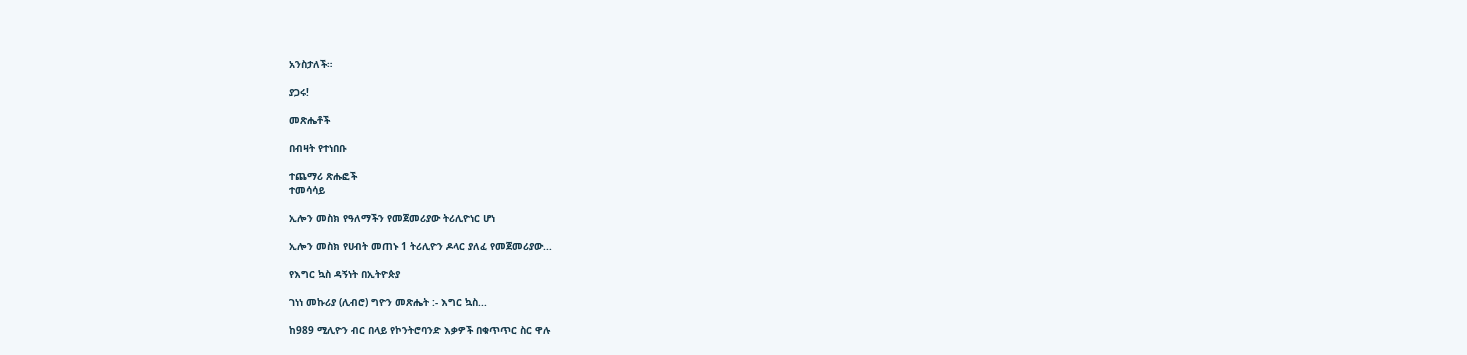አንስታለች።

ያጋሩ!

መጽሔቶች

በብዛት የተነበቡ

ተጨማሪ ጽሑፎች
ተመሳሳይ

ኢሎን መስክ የዓለማችን የመጀመሪያው ትሪሊዮነር ሆነ

ኢሎን መስክ የሀብት መጠኑ 1 ትሪሊዮን ዶላር ያለፈ የመጀመሪያው...

የእግር ኳስ ዳኝነት በኢትዮጵያ

ገነነ መኩሪያ (ሊብሮ) ግዮን መጽሔት :- እግር ኳስ...

ከ989 ሚሊዮን ብር በላይ የኮንትሮባንድ እቃዎች በቁጥጥር ስር ዋሉ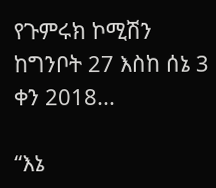የጉምሩክ ኮሚሽን ከግንቦት 27 እስከ ሰኔ 3 ቀን 2018...

“እኔ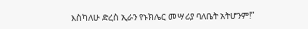እስካለሁ ድረስ ኢራን የኑክሌር መሣሪያ ባለቤት አትሆንም!”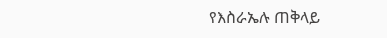የእስራኤሉ ጠቅላይ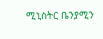ሚኒስትር ቤንያሚን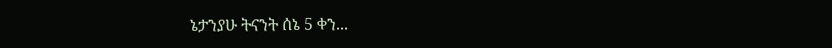ኔታንያሁ ትናንት ሰኔ 5 ቀን...